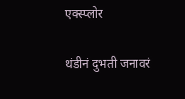एक्स्प्लोर

थंडीनं दुभती जनावरं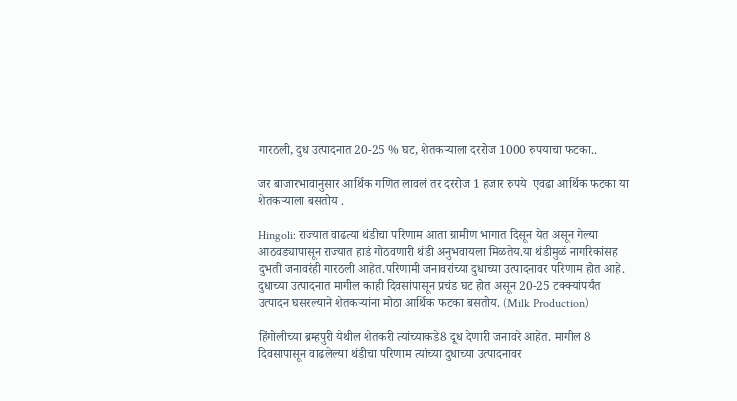गारठली, दुध उत्पादनात 20-25 % घट, शेतकऱ्याला दररोज 1000 रुपयाचा फटका..

जर बाजारभावानुसार आर्थिक गणित लावलं तर दररोज 1 हजार रुपये  एवढा आर्थिक फटका या शेतकऱ्याला बसतोय .

Hingoli: राज्यात वाढत्या थंडीचा परिणाम आता ग्रामीण भागात दिसून येत असून गेल्या आठवड्यापासून राज्यात हाडं गोठवणारी थंडी अनुभवायला मिळतेय.या थंडीमुळं नागरिकांसह दुभती जनावरंही गारठली आहेत.परिणामी जनावरांच्या दुधाच्या उत्पादनावर परिणाम होत आहे. दुधाच्या उत्पादनात मागील काही दिवसांपासून प्रचंड घट होत असून 20-25 टक्क्यांपर्यंत उत्पादन घसरल्याने शेतकऱ्यांना मोठा आर्थिक फटका बसतोय. (Milk Production)

हिंगोलीच्या ब्रम्हपुरी येथील शेतकरी त्यांच्याकडे8 दूध देणारी जनावरे आहेत. मागील 8 दिवसापासून वाढलेल्या थंडीचा परिणाम त्यांच्या दुधाच्या उत्पादनावर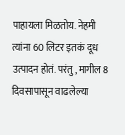पाहायला मिळतोय. नेहमी त्यांना 60 लिटर इतकं दूध उत्पादन होतं. परंतु, मागील 8 दिवसापासून वाढलेल्या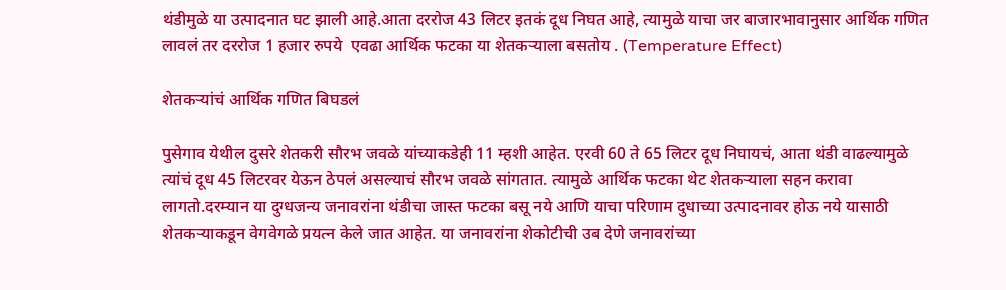थंडीमुळे या उत्पादनात घट झाली आहे.आता दररोज 43 लिटर इतकं दूध निघत आहे, त्यामुळे याचा जर बाजारभावानुसार आर्थिक गणित लावलं तर दररोज 1 हजार रुपये  एवढा आर्थिक फटका या शेतकऱ्याला बसतोय . (Temperature Effect)

शेतकऱ्यांचं आर्थिक गणित बिघडलं

पुसेगाव येथील दुसरे शेतकरी सौरभ जवळे यांच्याकडेही 11 म्हशी आहेत. एरवी 60 ते 65 लिटर दूध निघायचं, आता थंडी वाढल्यामुळे  त्यांचं दूध 45 लिटरवर येऊन ठेपलं असल्याचं सौरभ जवळे सांगतात. त्यामुळे आर्थिक फटका थेट शेतकऱ्याला सहन करावा लागतो.दरम्यान या दुग्धजन्य जनावरांना थंडीचा जास्त फटका बसू नये आणि याचा परिणाम दुधाच्या उत्पादनावर होऊ नये यासाठी शेतकऱ्याकडून वेगवेगळे प्रयत्न केले जात आहेत. या जनावरांना शेकोटीची उब देणे जनावरांच्या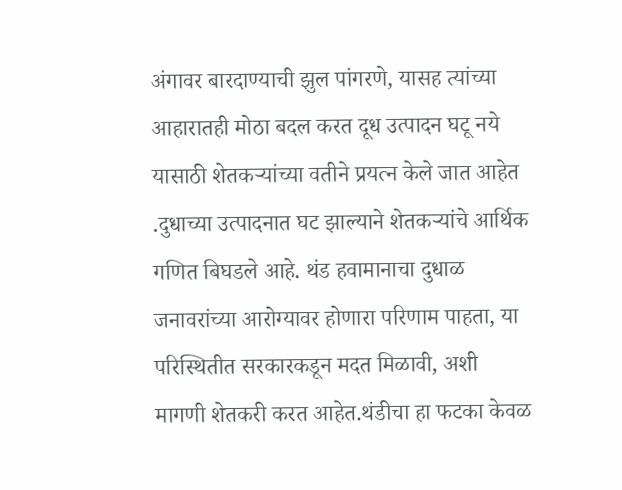अंगावर बारदाण्याची झुल पांगरणे, यासह त्यांच्या आहारातही मोठा बदल करत दूध उत्पादन घटू नये यासाठी शेतकऱ्यांच्या वतीने प्रयत्न केले जात आहेत .दुधाच्या उत्पादनात घट झाल्याने शेतकऱ्यांचे आर्थिक गणित बिघडले आहे. थंड हवामानाचा दुधाळ जनावरांच्या आरोग्यावर होणारा परिणाम पाहता, या परिस्थितीत सरकारकडून मदत मिळावी, अशी मागणी शेतकरी करत आहेत.थंडीचा हा फटका केवळ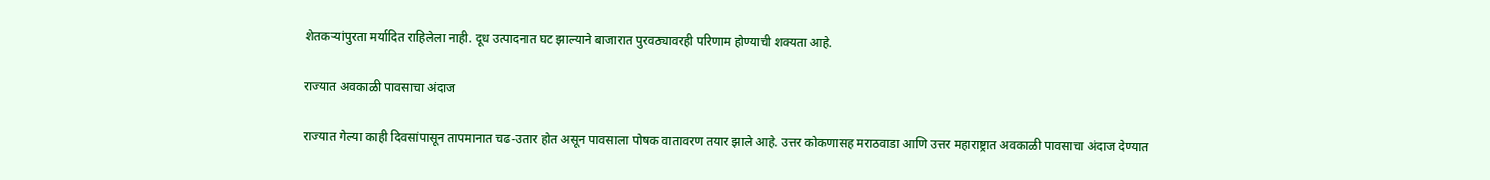शेतकऱ्यांपुरता मर्यादित राहिलेला नाही. दूध उत्पादनात घट झाल्याने बाजारात पुरवठ्यावरही परिणाम होण्याची शक्यता आहे.

राज्यात अवकाळी पावसाचा अंदाज

राज्यात गेल्या काही दिवसांपासून तापमानात चढ-उतार होत असून पावसाला पोषक वातावरण तयार झाले आहे. उत्तर कोकणासह मराठवाडा आणि उत्तर महाराष्ट्रात अवकाळी पावसाचा अंदाज देण्यात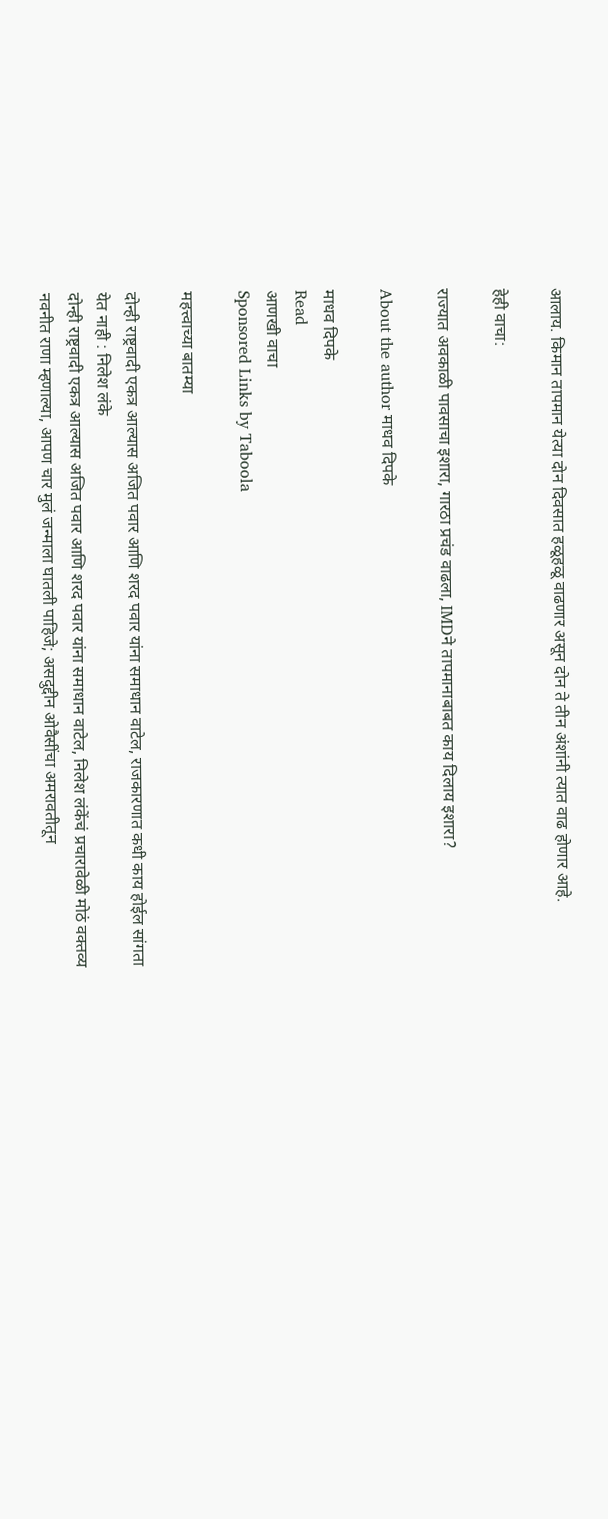आलाय. किमान तापमान येत्या दोन दिवसात हळूहळू वाढणार असून दोन ते तीन अंशांनी त्यात वाढ होणार आहे.

हेही वाचा:

राज्यात अवकाळी पावसाचा इशारा, गारठा प्रचंड वाढला, IMDने तापमानाबाबत काय दिलाय इशारा?

About the author माधव दिपके

माधव दिपके
Read
आणखी वाचा
Sponsored Links by Taboola

महत्त्वाच्या बातम्या

दोन्ही राष्ट्रवादी एकत्र आल्यास अजित पवार आणि शरद पवार यांना समाधान वाटेल, राजकारणात कधी काय होईल सांगता येत नाही : निलेश लंके
दोन्ही राष्ट्रवादी एकत्र आल्यास अजित पवार आणि शरद पवार यांना समाधान वाटेल, निलेश लंकेंचं प्रचारावेळी मोठं वक्तव्य
नवनीत राणा म्हणाल्या, आपण चार मुलं जन्माला घातली पाहिजे; असदुद्दीन ओवैसींचा अमरावतीतून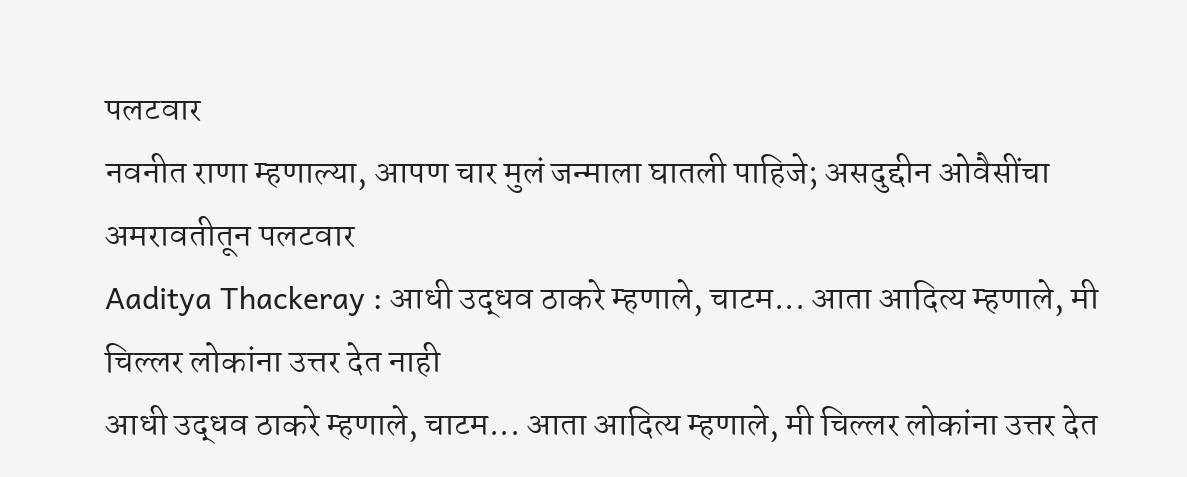पलटवार
नवनीत राणा म्हणाल्या, आपण चार मुलं जन्माला घातली पाहिजे; असदुद्दीन ओवैसींचा अमरावतीतून पलटवार
Aaditya Thackeray : आधी उद्धव ठाकरे म्हणाले, चाटम... आता आदित्य म्हणाले, मी चिल्लर लोकांना उत्तर देत नाही
आधी उद्धव ठाकरे म्हणाले, चाटम... आता आदित्य म्हणाले, मी चिल्लर लोकांना उत्तर देत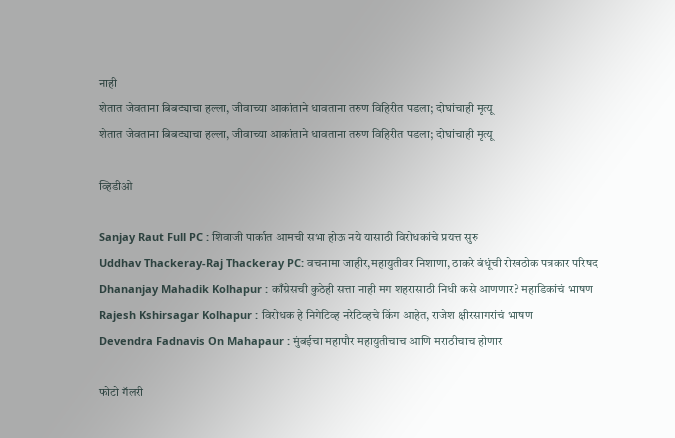नाही
शेतात जेवताना बिबट्याचा हल्ला, जीवाच्या आकांताने धावताना तरुण विहिरीत पडला; दोघांचाही मृत्यू
शेतात जेवताना बिबट्याचा हल्ला, जीवाच्या आकांताने धावताना तरुण विहिरीत पडला; दोघांचाही मृत्यू

व्हिडीओ

Sanjay Raut Full PC : शिवाजी पार्कात आमची सभा होऊ नये यासाठी विरोधकांचे प्रयत्त सुरु
Uddhav Thackeray-Raj Thackeray PC: वचनामा जाहीर,महायुतीवर निशाणा, ठाकरे बंधूंची रोखठोक पत्रकार परिषद
Dhananjay Mahadik Kolhapur : काँग्रेसची कुठेही सत्ता नाही मग शहरासाठी निधी कसे आणणार? महाडिकांचं भाषण
Rajesh Kshirsagar Kolhapur : विरोधक हे निगेटिव्ह नरेटिव्हचे किंग आहेत, राजेश क्षीरसागरांचं भाषण
Devendra Fadnavis On Mahapaur : मुंबईचा महापौर महायुतीचाच आणि मराठीचाच होणार

फोटो गॅलरी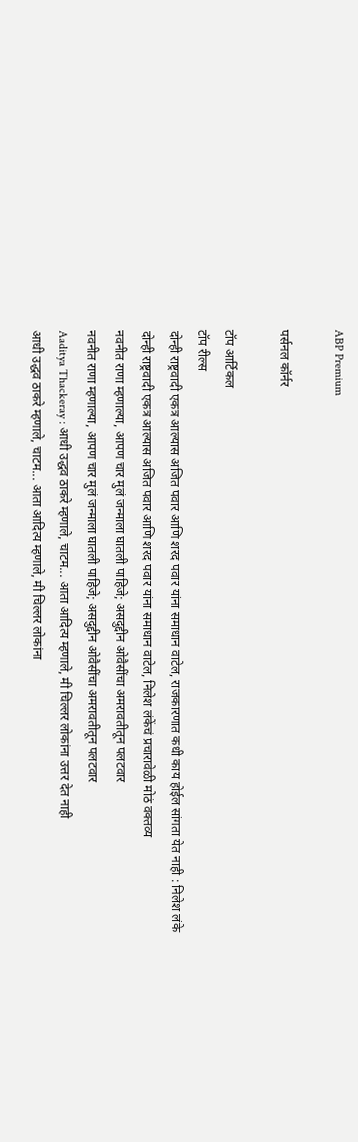ABP Premium

पर्सनल कॉर्नर

टॉप आर्टिकल
टॉप रील्स
दोन्ही राष्ट्रवादी एकत्र आल्यास अजित पवार आणि शरद पवार यांना समाधान वाटेल, राजकारणात कधी काय होईल सांगता येत नाही : निलेश लंके
दोन्ही राष्ट्रवादी एकत्र आल्यास अजित पवार आणि शरद पवार यांना समाधान वाटेल, निलेश लंकेंचं प्रचारावेळी मोठं वक्तव्य
नवनीत राणा म्हणाल्या, आपण चार मुलं जन्माला घातली पाहिजे; असदुद्दीन ओवैसींचा अमरावतीतून पलटवार
नवनीत राणा म्हणाल्या, आपण चार मुलं जन्माला घातली पाहिजे; असदुद्दीन ओवैसींचा अमरावतीतून पलटवार
Aaditya Thackeray : आधी उद्धव ठाकरे म्हणाले, चाटम... आता आदित्य म्हणाले, मी चिल्लर लोकांना उत्तर देत नाही
आधी उद्धव ठाकरे म्हणाले, चाटम... आता आदित्य म्हणाले, मी चिल्लर लोकांना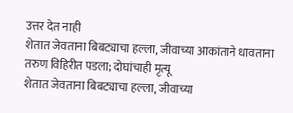उत्तर देत नाही
शेतात जेवताना बिबट्याचा हल्ला, जीवाच्या आकांताने धावताना तरुण विहिरीत पडला; दोघांचाही मृत्यू
शेतात जेवताना बिबट्याचा हल्ला, जीवाच्या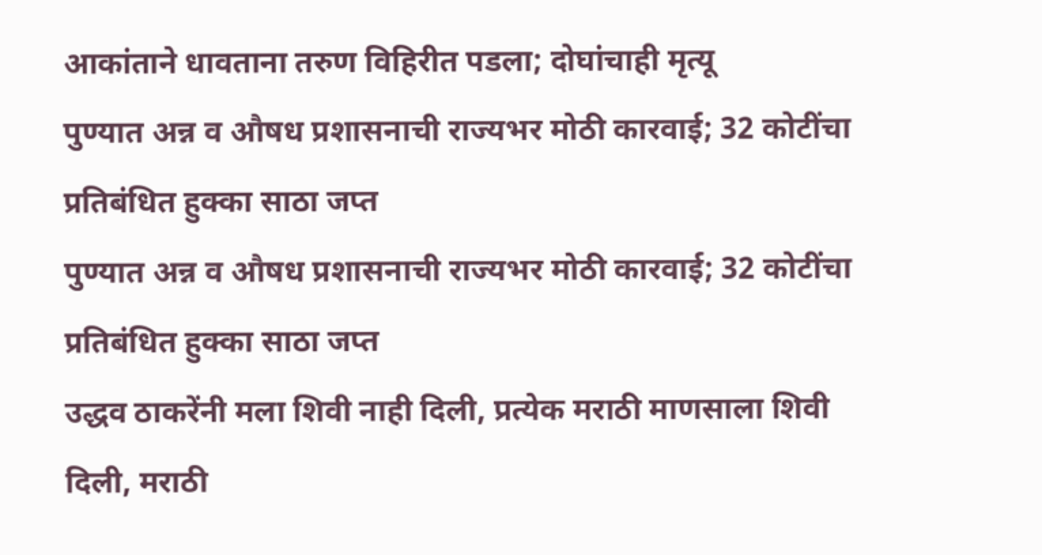आकांताने धावताना तरुण विहिरीत पडला; दोघांचाही मृत्यू
पुण्यात अन्न व औषध प्रशासनाची राज्यभर मोठी कारवाई; 32 कोटींचा प्रतिबंधित हुक्का साठा जप्त
पुण्यात अन्न व औषध प्रशासनाची राज्यभर मोठी कारवाई; 32 कोटींचा प्रतिबंधित हुक्का साठा जप्त
उद्धव ठाकरेंनी मला शिवी नाही दिली, प्रत्येक मराठी माणसाला शिवी दिली, मराठी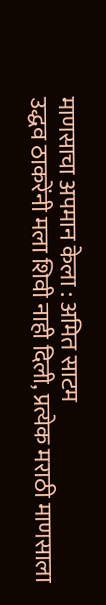माणसाचा अपमान केला : अमित साटम
उद्धव ठाकरेंनी मला शिवी नाही दिली, प्रत्येक मराठी माणसाला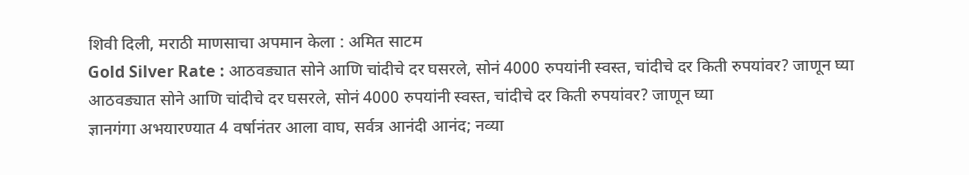शिवी दिली, मराठी माणसाचा अपमान केला : अमित साटम
Gold Silver Rate : आठवड्यात सोने आणि चांदीचे दर घसरले, सोनं 4000 रुपयांनी स्वस्त, चांदीचे दर किती रुपयांवर? जाणून घ्या
आठवड्यात सोने आणि चांदीचे दर घसरले, सोनं 4000 रुपयांनी स्वस्त, चांदीचे दर किती रुपयांवर? जाणून घ्या
ज्ञानगंगा अभयारण्यात 4 वर्षानंतर आला वाघ, सर्वत्र आनंदी आनंद; नव्या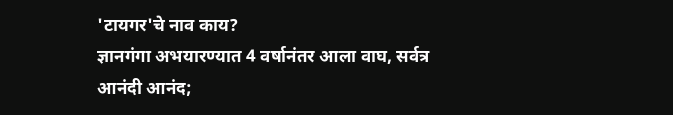'टायगर'चे नाव काय?
ज्ञानगंगा अभयारण्यात 4 वर्षानंतर आला वाघ, सर्वत्र आनंदी आनंद;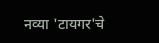नव्या 'टायगर'चे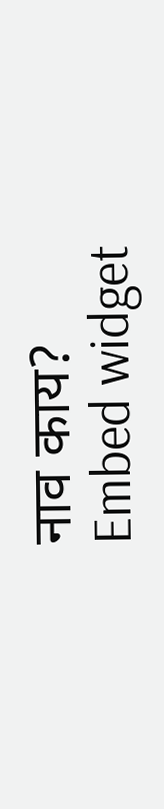नाव काय?
Embed widget